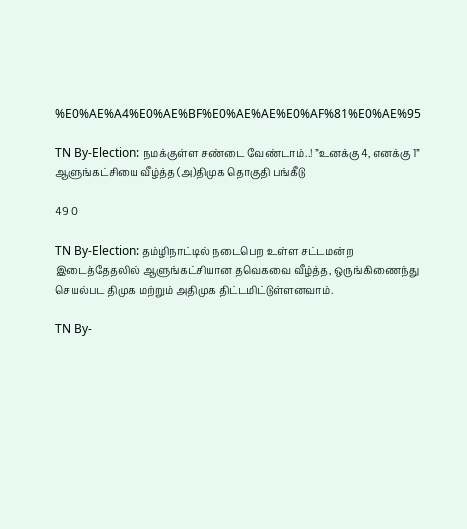%E0%AE%A4%E0%AE%BF%E0%AE%AE%E0%AF%81%E0%AE%95

TN By-Election: நமக்குள்ள சண்டை வேண்டாம்..! ”உனக்கு 4, எனக்கு 1” ஆளுங்கட்சியை வீழ்த்த (அ)திமுக தொகுதி பங்கீடு

49 0

TN By-Election: தம்ழிநாட்டில் நடைபெற உள்ள சட்டமன்ற இடைத்தேதலில் ஆளுங்கட்சியான தவெகவை வீழ்த்த, ஒருங்கிணைந்து செயல்பட திமுக மற்றும் அதிமுக திட்டமிட்டுள்ளனவாம்.

TN By-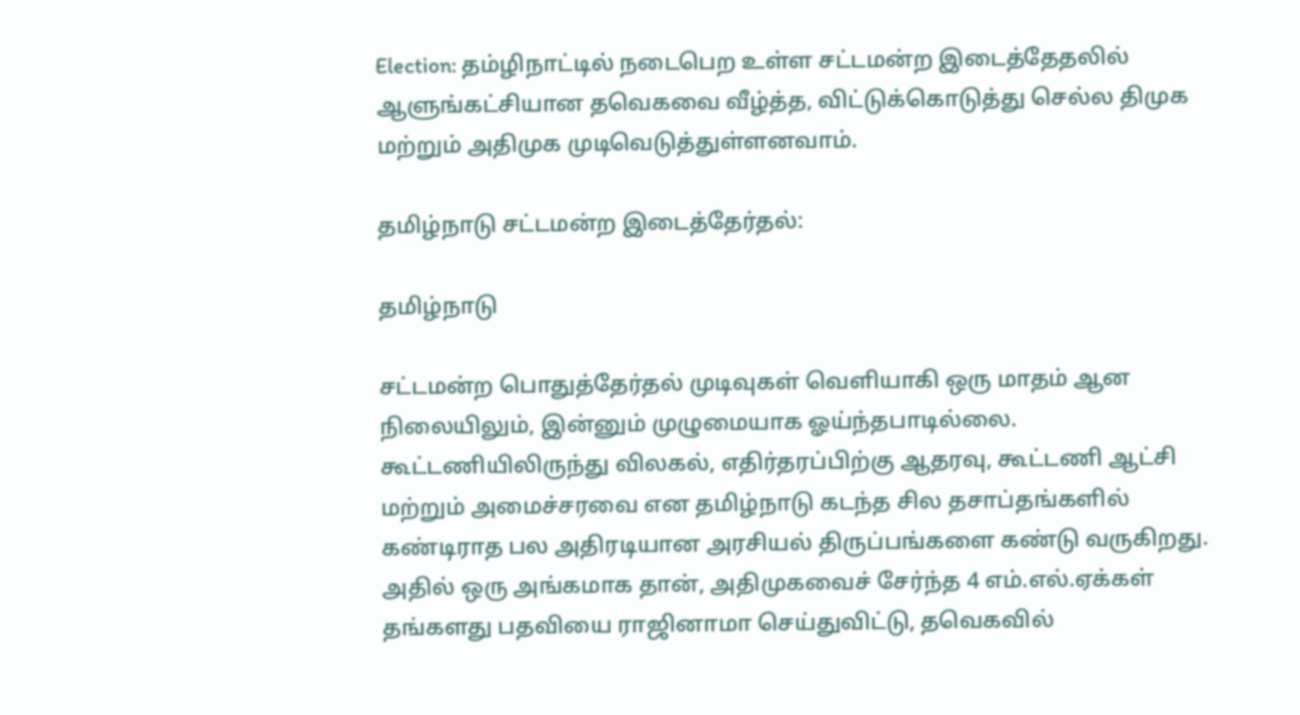Election: தம்ழிநாட்டில் நடைபெற உள்ள சட்டமன்ற இடைத்தேதலில் ஆளுங்கட்சியான தவெகவை வீழ்த்த, விட்டுக்கொடுத்து செல்ல திமுக மற்றும் அதிமுக முடிவெடுத்துள்ளனவாம்.

தமிழ்நாடு சட்டமன்ற இடைத்தேர்தல்:

தமிழ்நாடு

சட்டமன்ற பொதுத்தேர்தல் முடிவுகள் வெளியாகி ஒரு மாதம் ஆன நிலையிலும், இன்னும் முழுமையாக ஓய்ந்தபாடில்லை. கூட்டணியிலிருந்து விலகல், எதிர்தரப்பிற்கு ஆதரவு, கூட்டணி ஆட்சி மற்றும் அமைச்சரவை என தமிழ்நாடு கடந்த சில தசாப்தங்களில் கண்டிராத பல அதிரடியான அரசியல் திருப்பங்களை கண்டு வருகிறது. அதில் ஒரு அங்கமாக தான், அதிமுகவைச் சேர்ந்த 4 எம்.எல்.ஏக்கள் தங்களது பதவியை ராஜினாமா செய்துவிட்டு, தவெகவில்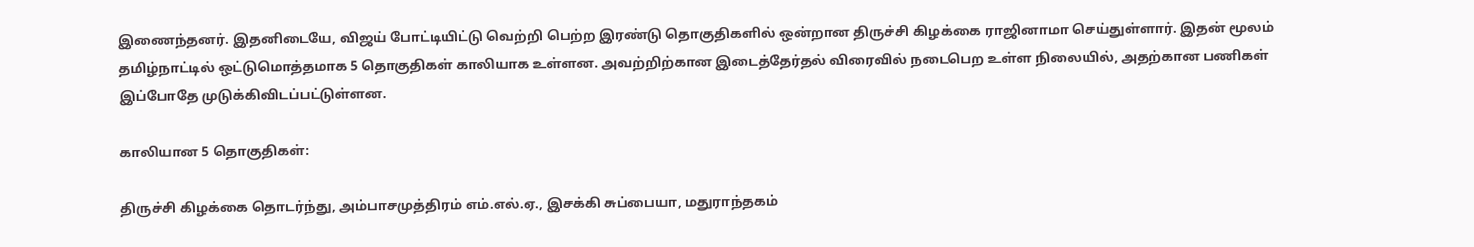இணைந்தனர். இதனிடையே, விஜய் போட்டியிட்டு வெற்றி பெற்ற இரண்டு தொகுதிகளில் ஒன்றான திருச்சி கிழக்கை ராஜினாமா செய்துள்ளார். இதன் மூலம் தமிழ்நாட்டில் ஒட்டுமொத்தமாக 5 தொகுதிகள் காலியாக உள்ளன. அவற்றிற்கான இடைத்தேர்தல் விரைவில் நடைபெற உள்ள நிலையில், அதற்கான பணிகள் இப்போதே முடுக்கிவிடப்பட்டுள்ளன.

காலியான 5 தொகுதிகள்:

திருச்சி கிழக்கை தொடர்ந்து, அம்பாசமுத்திரம் எம்.எல்.ஏ., இசக்கி சுப்பையா, மதுராந்தகம்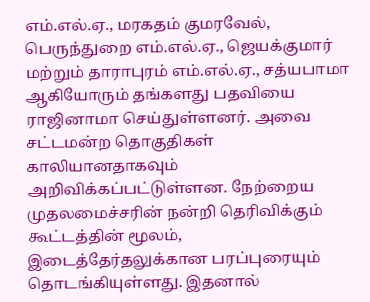எம்.எல்.ஏ., மரகதம் குமரவேல், பெருந்துறை எம்.எல்.ஏ., ஜெயக்குமார் மற்றும் தாராபுரம் எம்.எல்.ஏ., சத்யபாமா ஆகியோரும் தங்களது பதவியை ராஜினாமா செய்துள்ளனர். அவை சட்டமன்ற தொகுதிகள் காலியானதாகவும் அறிவிக்கப்பட்டுள்ளன. நேற்றைய முதலமைச்சரின் நன்றி தெரிவிக்கும் கூட்டத்தின் மூலம், இடைத்தேர்தலுக்கான பரப்புரையும் தொடங்கியுள்ளது. இதனால்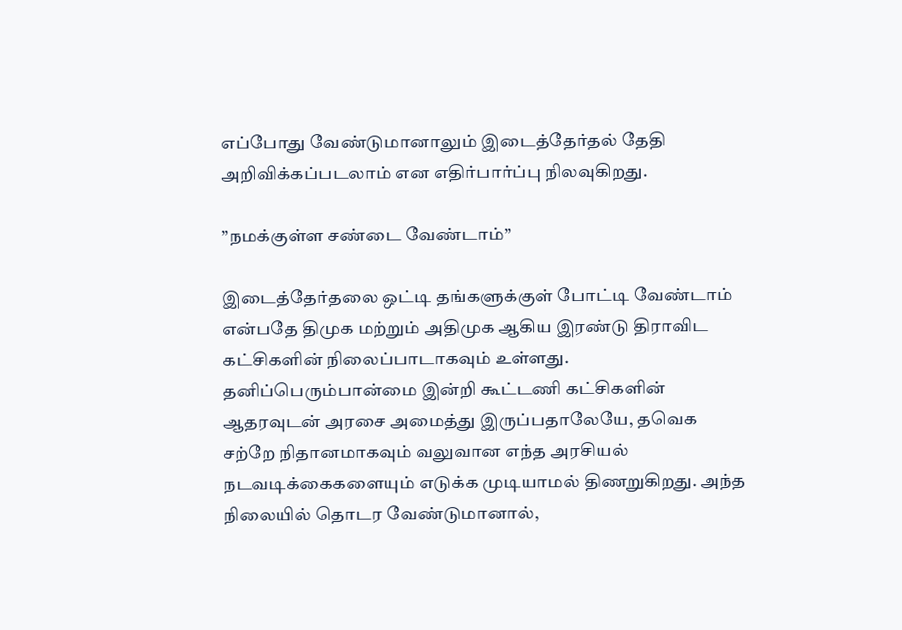எப்போது வேண்டுமானாலும் இடைத்தேர்தல் தேதி அறிவிக்கப்படலாம் என எதிர்பார்ப்பு நிலவுகிறது.

”நமக்குள்ள சண்டை வேண்டாம்”

இடைத்தேர்தலை ஒட்டி தங்களுக்குள் போட்டி வேண்டாம் என்பதே திமுக மற்றும் அதிமுக ஆகிய இரண்டு திராவிட கட்சிகளின் நிலைப்பாடாகவும் உள்ளது. தனிப்பெரும்பான்மை இன்றி கூட்டணி கட்சிகளின் ஆதரவுடன் அரசை அமைத்து இருப்பதாலேயே, தவெக சற்றே நிதானமாகவும் வலுவான எந்த அரசியல் நடவடிக்கைகளையும் எடுக்க முடியாமல் திணறுகிறது. அந்த நிலையில் தொடர வேண்டுமானால்,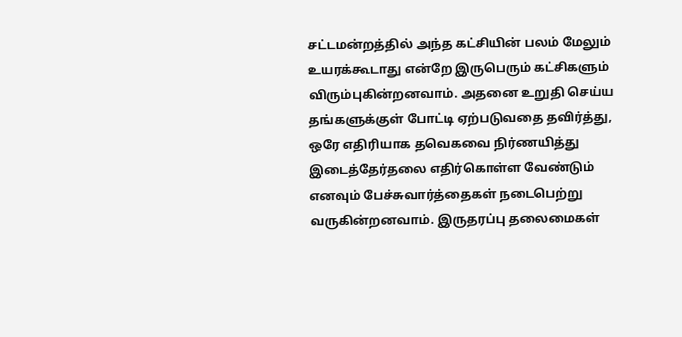சட்டமன்றத்தில் அந்த கட்சியின் பலம் மேலும் உயரக்கூடாது என்றே இருபெரும் கட்சிகளும் விரும்புகின்றனவாம். அதனை உறுதி செய்ய தங்களுக்குள் போட்டி ஏற்படுவதை தவிர்த்து, ஒரே எதிரியாக தவெகவை நிர்ணயித்து இடைத்தேர்தலை எதிர்கொள்ள வேண்டும் எனவும் பேச்சுவார்த்தைகள் நடைபெற்று வருகின்றனவாம். இருதரப்பு தலைமைகள்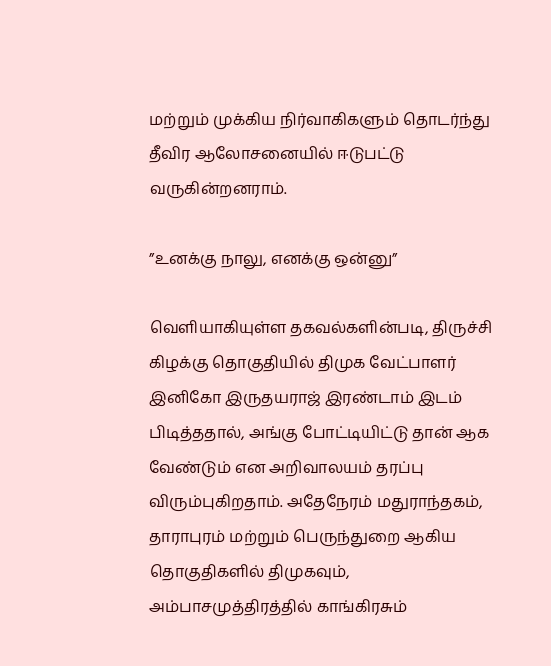மற்றும் முக்கிய நிர்வாகிகளும் தொடர்ந்து தீவிர ஆலோசனையில் ஈடுபட்டு வருகின்றனராம்.

”உனக்கு நாலு, எனக்கு ஒன்னு”

வெளியாகியுள்ள தகவல்களின்படி, திருச்சி கிழக்கு தொகுதியில் திமுக வேட்பாளர் இனிகோ இருதயராஜ் இரண்டாம் இடம் பிடித்ததால், அங்கு போட்டியிட்டு தான் ஆக வேண்டும் என அறிவாலயம் தரப்பு விரும்புகிறதாம். அதேநேரம் மதுராந்தகம், தாராபுரம் மற்றும் பெருந்துறை ஆகிய தொகுதிகளில் திமுகவும், அம்பாசமுத்திரத்தில் காங்கிரசும்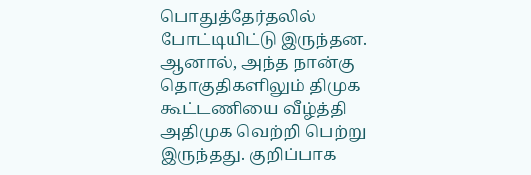பொதுத்தேர்தலில் போட்டியிட்டு இருந்தன. ஆனால், அந்த நான்கு தொகுதிகளிலும் திமுக கூட்டணியை வீழ்த்தி அதிமுக வெற்றி பெற்று இருந்தது. குறிப்பாக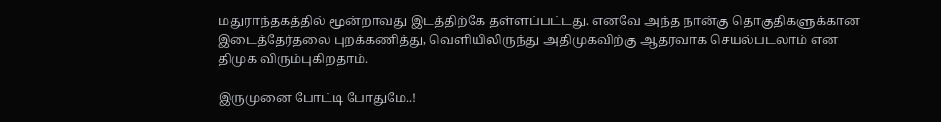மதுராந்தகத்தில் மூன்றாவது இடத்திற்கே தள்ளப்பட்டது. எனவே அந்த நான்கு தொகுதிகளுக்கான இடைத்தேர்தலை புறக்கணித்து, வெளியிலிருந்து அதிமுகவிற்கு ஆதரவாக செயல்படலாம் என திமுக விரும்புகிறதாம்.

இருமுனை போட்டி போதுமே..!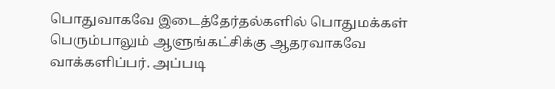பொதுவாகவே இடைத்தேர்தல்களில் பொதுமக்கள் பெரும்பாலும் ஆளுங்கட்சிக்கு ஆதரவாகவே வாக்களிப்பர். அப்படி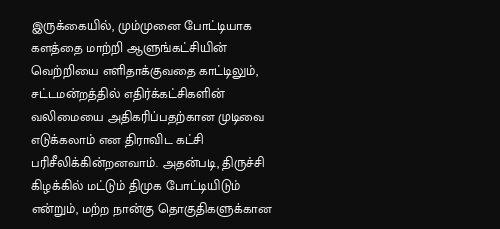இருக்கையில், மும்முனை போட்டியாக களத்தை மாற்றி ஆளுங்கட்சியின் வெற்றியை எளிதாக்குவதை காட்டிலும், சட்டமன்றத்தில் எதிர்க்கட்சிகளின் வலிமையை அதிகரிப்பதற்கான முடிவை எடுக்கலாம் என திராவிட கட்சி பரிசீலிக்கின்றனவாம். அதன்படி, திருச்சி கிழக்கில் மட்டும் திமுக போட்டியிடும் என்றும், மற்ற நான்கு தொகுதிகளுக்கான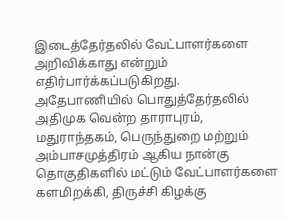இடைத்தேர்தலில் வேட்பாளர்களை அறிவிக்காது என்றும் எதிர்பார்க்கப்படுகிறது. அதேபாணியில் பொதுத்தேர்தலில் அதிமுக வென்ற தாராபுரம், மதுராந்தகம், பெருந்துறை மற்றும் அம்பாசமுத்திரம் ஆகிய நான்கு தொகுதிகளில் மட்டும் வேட்பாளர்களை களமிறக்கி, திருச்சி கிழக்கு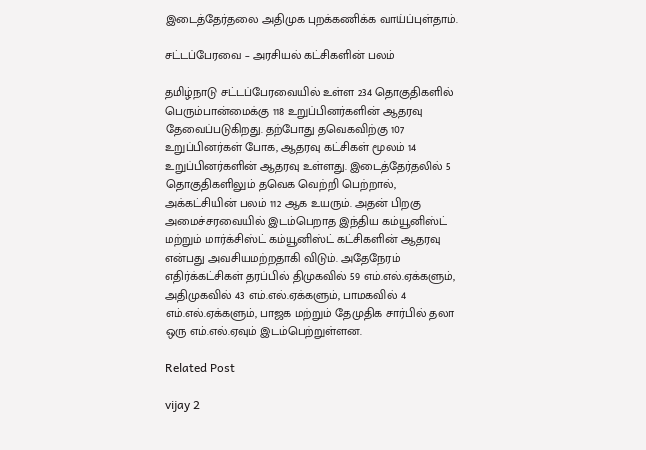இடைத்தேர்தலை அதிமுக புறக்கணிக்க வாய்ப்புள்தாம்.

சட்டப்பேரவை – அரசியல் கட்சிகளின் பலம்

தமிழ்நாடு சட்டப்பேரவையில் உள்ள 234 தொகுதிகளில் பெரும்பான்மைக்கு 118 உறுப்பினர்களின் ஆதரவு தேவைப்படுகிறது. தற்போது தவெகவிற்கு 107 உறுப்பினர்கள் போக, ஆதரவு கட்சிகள் மூலம் 14 உறுப்பினர்களின் ஆதரவு உள்ளது. இடைத்தேர்தலில் 5 தொகுதிகளிலும் தவெக வெற்றி பெற்றால், அக்கட்சியின் பலம் 112 ஆக உயரும். அதன் பிறகு அமைச்சரவையில் இடம்பெறாத இந்திய கம்யூனிஸ்ட் மற்றும் மார்க்சிஸ்ட் கம்யூனிஸ்ட் கட்சிகளின் ஆதரவு என்பது அவசியமற்றதாகி விடும். அதேநேரம் எதிர்க்கட்சிகள் தரப்பில் திமுகவில் 59 எம்.எல்.ஏக்களும், அதிமுகவில் 43 எம்.எல்.ஏக்களும், பாமகவில் 4 எம்.எல்.ஏக்களும், பாஜக மற்றும் தேமுதிக சார்பில் தலா ஒரு எம்.எல்.ஏவும் இடம்பெற்றுள்ளன.

Related Post

vijay 2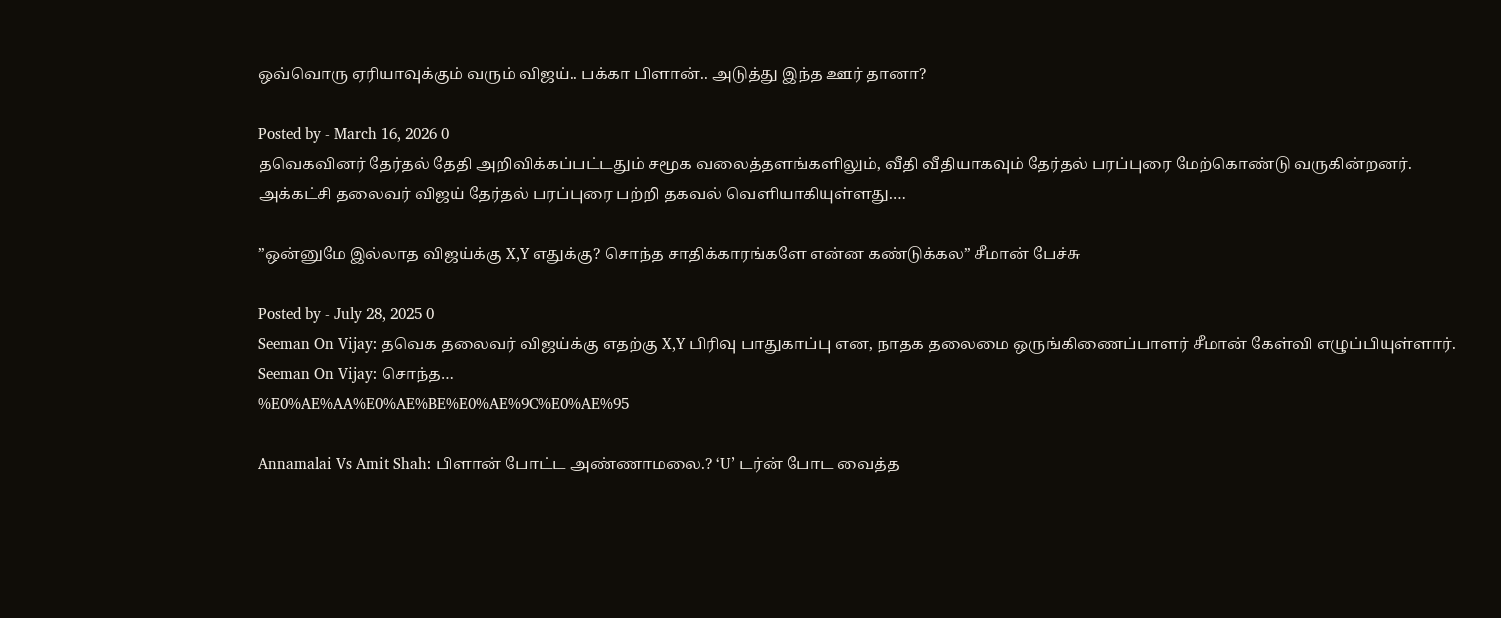ஒவ்வொரு ஏரியாவுக்கும் வரும் விஜய்.. பக்கா பிளான்.. அடுத்து இந்த ஊர் தானா?

Posted by - March 16, 2026 0
தவெகவினர் தேர்தல் தேதி அறிவிக்கப்பட்டதும் சமூக வலைத்தளங்களிலும், வீதி வீதியாகவும் தேர்தல் பரப்புரை மேற்கொண்டு வருகின்றனர். அக்கட்சி தலைவர் விஜய் தேர்தல் பரப்புரை பற்றி தகவல் வெளியாகியுள்ளது.…

”ஒன்னுமே இல்லாத விஜய்க்கு X,Y எதுக்கு? சொந்த சாதிக்காரங்களே என்ன கண்டுக்கல” சீமான் பேச்சு

Posted by - July 28, 2025 0
Seeman On Vijay: தவெக தலைவர் விஜய்க்கு எதற்கு X,Y பிரிவு பாதுகாப்பு என, நாதக தலைமை ஒருங்கிணைப்பாளர் சீமான் கேள்வி எழுப்பியுள்ளார். Seeman On Vijay: சொந்த…
%E0%AE%AA%E0%AE%BE%E0%AE%9C%E0%AE%95

Annamalai Vs Amit Shah: பிளான் போட்ட அண்ணாமலை.? ‘U’ டர்ன் போட வைத்த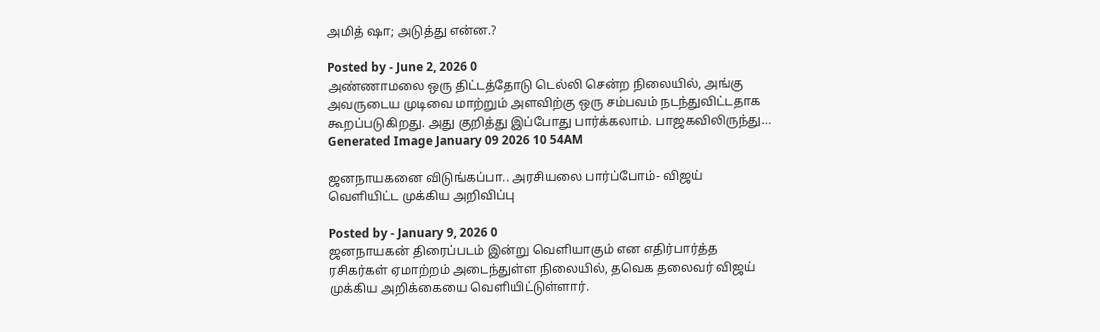அமித் ஷா; அடுத்து என்ன.?

Posted by - June 2, 2026 0
அண்ணாமலை ஒரு திட்டத்தோடு டெல்லி சென்ற நிலையில், அங்கு அவருடைய முடிவை மாற்றும் அளவிற்கு ஒரு சம்பவம் நடந்துவிட்டதாக கூறப்படுகிறது. அது குறித்து இப்போது பார்க்கலாம். பாஜகவிலிருந்து…
Generated Image January 09 2026 10 54AM

ஜனநாயகனை விடுங்கப்பா.. அரசியலை பார்ப்போம்- விஜய் வெளியிட்ட முக்கிய அறிவிப்பு

Posted by - January 9, 2026 0
ஜனநாயகன் திரைப்படம் இன்று வெளியாகும் என எதிர்பார்த்த ரசிகர்கள் ஏமாற்றம் அடைந்துள்ள நிலையில், தவெக தலைவர் விஜய் முக்கிய அறிக்கையை வெளியிட்டுள்ளார்.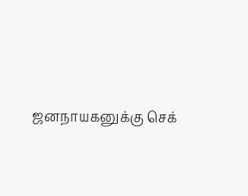ஜனநாயகனுக்கு செக்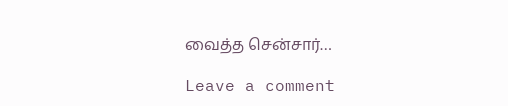வைத்த சென்சார்…

Leave a comment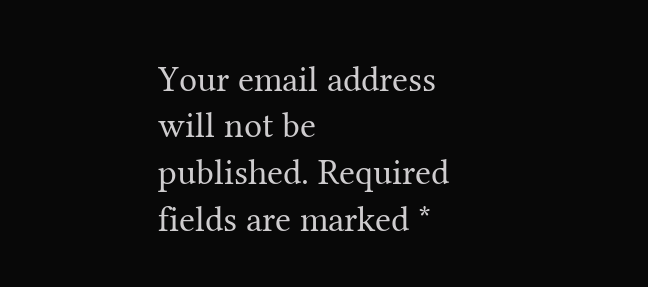Your email address will not be published. Required fields are marked *